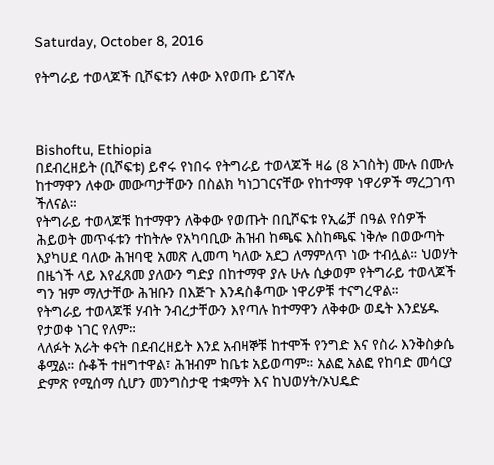Saturday, October 8, 2016

የትግራይ ተወላጆች ቢሾፍቱን ለቀው እየወጡ ይገኛሉ



Bishoftu, Ethiopia
በደብረዘይት (ቢሾፍቱ) ይኖሩ የነበሩ የትግራይ ተወላጆች ዛሬ (8 ኦገስት) ሙሉ በሙሉ ከተማዋን ለቀው መውጣታቸውን በስልክ ካነጋገርናቸው የከተማዋ ነዋሪዎች ማረጋገጥ ችለናል።
የትግራይ ተወላጆቹ ከተማዋን ለቅቀው የወጡት በቢሾፍቱ የኢሬቻ በዓል የሰዎች ሕይወት መጥፋቱን ተከትሎ የአካባቢው ሕዝብ ከጫፍ እስከጫፍ ነቅሎ በወውጣት እያካሀደ ባለው ሕዝባዊ አመጽ ሊመጣ ካለው አደጋ ለማምለጥ ነው ተብሏል። ህወሃት በዜጎች ላይ እየፈጸመ ያለውን ግድያ በከተማዋ ያሉ ሁሉ ሲቃወም የትግራይ ተወላጆች ግን ዝም ማለታቸው ሕዝቡን በእጅጉ እንዳስቆጣው ነዋሪዎቹ ተናግረዋል።
የትግራይ ተወላጆቹ ሃብት ንብረታቸውን እየጣሉ ከተማዋን ለቅቀው ወዴት እንደሄዱ የታወቀ ነገር የለም።
ላለፉት አራት ቀናት በደብረዘይት እንደ አብዛኞቹ ከተሞች የንግድ እና የስራ እንቅስቃሴ ቆሟል። ሱቆች ተዘግተዋል፣ ሕዝብም ከቤቱ አይወጣም። አልፎ አልፎ የከባድ መሳርያ ድምጽ የሚሰማ ሲሆን መንግስታዊ ተቋማት እና ከህወሃት/ኦህዴድ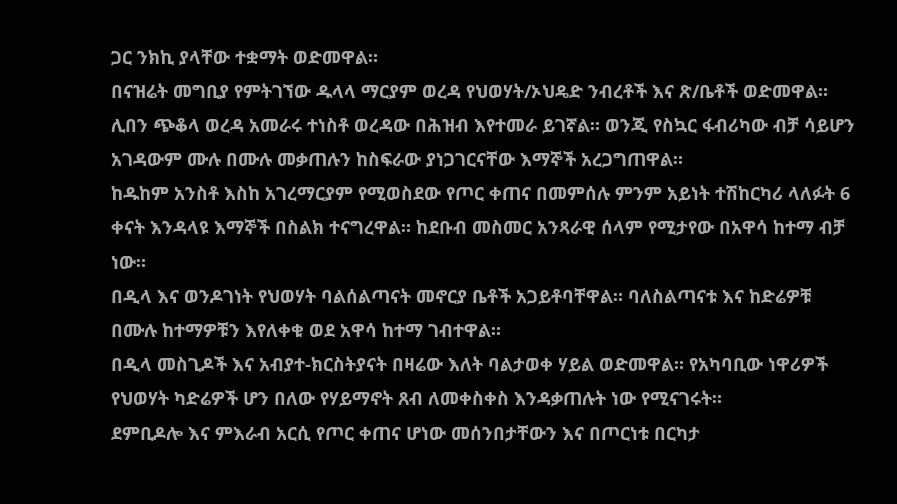ጋር ንክኪ ያላቸው ተቋማት ወድመዋል።
በናዝሬት መግቢያ የምትገኘው ዱላላ ማርያም ወረዳ የህወሃት/ኦህዴድ ንብረቶች እና ጽ/ቤቶች ወድመዋል። ሊበን ጭቆላ ወረዳ አመራሩ ተነስቶ ወረዳው በሕዝብ እየተመራ ይገኛል። ወንጂ የስኳር ፋብሪካው ብቻ ሳይሆን አገዳውም ሙሉ በሙሉ መቃጠሉን ከስፍራው ያነጋገርናቸው እማኞች አረጋግጠዋል።
ከዱከም አንስቶ እስከ አገረማርያም የሚወስደው የጦር ቀጠና በመምሰሉ ምንም አይነት ተሽከርካሪ ላለፉት 6 ቀናት እንዳላዩ እማኞች በስልክ ተናግረዋል። ከደቡብ መስመር አንጻራዊ ሰላም የሚታየው በአዋሳ ከተማ ብቻ ነው።
በዲላ እና ወንዶገነት የህወሃት ባልሰልጣናት መኖርያ ቤቶች አጋይቶባቸዋል። ባለስልጣናቱ እና ከድሬዎቹ በሙሉ ከተማዎቹን እየለቀቁ ወደ አዋሳ ከተማ ገብተዋል።
በዲላ መስጊዶች እና አብያተ-ክርስትያናት በዛሬው እለት ባልታወቀ ሃይል ወድመዋል። የአካባቢው ነዋሪዎች የህወሃት ካድሬዎች ሆን በለው የሃይማኖት ጸብ ለመቀስቀስ እንዳቃጠሉት ነው የሚናገሩት።
ደምቢዶሎ እና ምእራብ አርሲ የጦር ቀጠና ሆነው መሰንበታቸውን እና በጦርነቱ በርካታ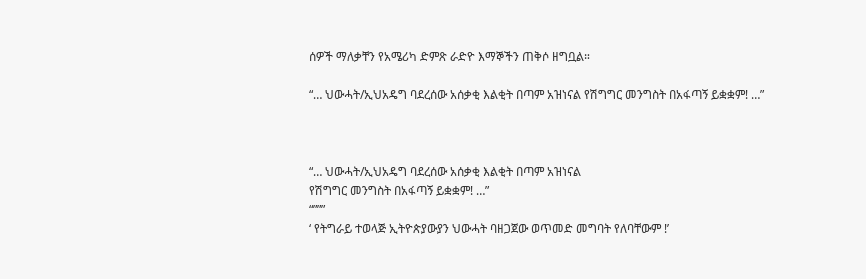ሰዎች ማለቃቸን የአሜሪካ ድምጽ ራድዮ እማኞችን ጠቅሶ ዘግቧል።

“… ህውሓት/ኢህአዴግ ባደረሰው አሰቃቂ እልቂት በጣም አዝነናል የሽግግር መንግስት በአፋጣኝ ይቋቋም! …”



“… ህውሓት/ኢህአዴግ ባደረሰው አሰቃቂ እልቂት በጣም አዝነናል
የሽግግር መንግስት በአፋጣኝ ይቋቋም! …”
“”””
‘ የትግራይ ተወላጅ ኢትዮጵያውያን ህውሓት ባዘጋጀው ወጥመድ መግባት የለባቸውም !’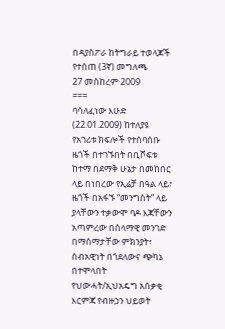በዳያስፖራ ከትግራይ ተወላጆች የተሰጠ (3ኛ) መግለጫ
27 መስከረም 2009
===
ባሳለፈነው እሁድ (22.01.2009) ከተለያዩ የአገሪቱ ክፍሎች የተሰባሰቡ ዜጎች በተገኙበት በቢሾፍቱ ከተማ በደማቅ ሁኔታ በመከበር ላይ በነበረው የኢሬቻ በዓል ላይ፣ ዜጎች በአፋኙ “መንግስት” ላይ ያላቸውን ተቃውሞ ባዶ እጃቸውን አጣምረው በሰላማዊ መንገድ በማሰማታቸው ምክንያት፣ ሰብአዊነት በጎደለውና ጭካኔ በተሞላበት የህውሓት/ኢህአዴግ አሰቃቂ እርምጃ የብዙኃን ህይወት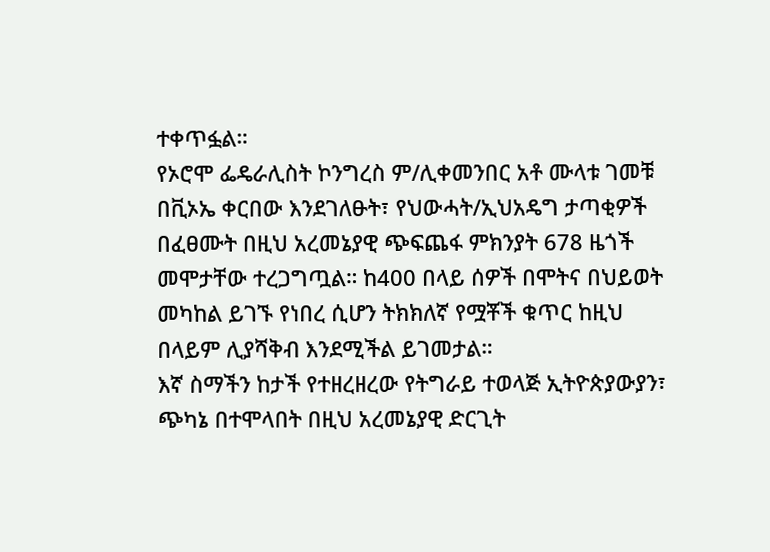ተቀጥፏል።
የኦሮሞ ፌዴራሊስት ኮንግረስ ም/ሊቀመንበር አቶ ሙላቱ ገመቹ በቪኦኤ ቀርበው እንደገለፁት፣ የህውሓት/ኢህአዴግ ታጣቂዎች በፈፀሙት በዚህ አረመኔያዊ ጭፍጨፋ ምክንያት 678 ዜጎች መሞታቸው ተረጋግጧል። ከ400 በላይ ሰዎች በሞትና በህይወት መካከል ይገኙ የነበረ ሲሆን ትክክለኛ የሟቾች ቁጥር ከዚህ በላይም ሊያሻቅብ እንደሚችል ይገመታል።
እኛ ስማችን ከታች የተዘረዘረው የትግራይ ተወላጅ ኢትዮጵያውያን፣ ጭካኔ በተሞላበት በዚህ አረመኔያዊ ድርጊት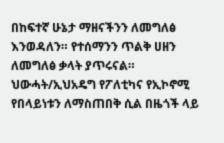በከፍተኛ ሁኔታ ማዘናችንን ለመግለፅ እንወዳለን። የተሰማንን ጥልቅ ሀዘን ለመግለፅ ቃላት ያጥሩናል።
ህውሓት/ኢህአዴግ የፖለቲካና የኢኮኖሚ የበላይነቱን ለማስጠበቅ ሲል በዜጎች ላይ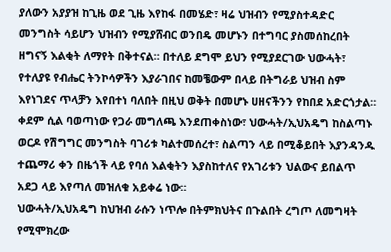ያለውን አያያዝ ከጊዜ ወደ ጊዜ እየከፋ በመሄድ፣ ዛሬ ህዝብን የሚያስተዳድር መንግስት ሳይሆን ህዝብን የሚያሸብር ወንበዴ መሆኑን በተግባር ያስመሰከረበት ዘግናኝ እልቂት ለማየት በቅተናል። በተለይ ደግሞ ይህን የሚያደርገው ህውሓት፣ የተለያዩ የብሔር ትንኮሳዎችን እያራገበና ከመቼውም በላይ በትግራይ ህዝብ ስም እየነገደና ጥላቻን እየበተነ ባለበት በዚህ ወቅት በመሆኑ ሀዘናችንን የከበደ አድርጎታል።
ቀደም ሲል ባወጣነው የጋራ መግለጫ እንደጠቀስነው፣ ህውሓት/ኢህአዴግ ከስልጣኑ ወርዶ የሽግግር መንግስት ባገሪቱ ካልተመሰረተ፣ ስልጣን ላይ በሚቆይበት እያንዳንዱ ተጨማሪ ቀን በዜጎች ላይ የባሰ እልቂትን እያስከተለና የአገሪቱን ህልውና ይበልጥ አደጋ ላይ እየጣለ መዝለቁ አይቀሬ ነው።
ህውሓት/ኢህአዴግ ከህዝብ ራሱን ነጥሎ በትምክህትና በጉልበት ረግጦ ለመግዛት የሚሞክረው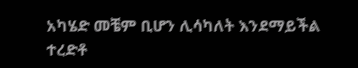አካሄድ መቼም ቢሆን ሊሳካለት እንደማይችል ተረድቶ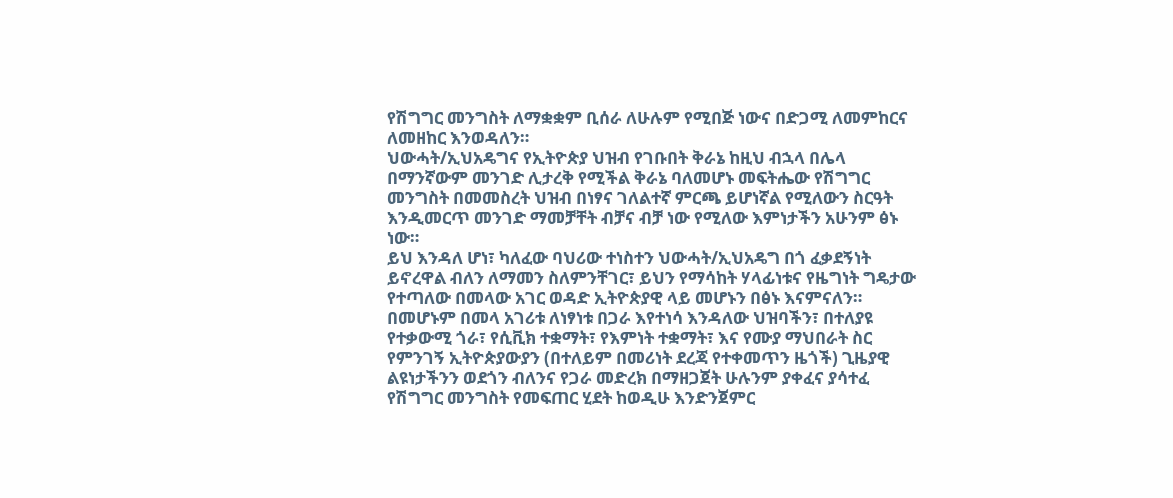የሽግግር መንግስት ለማቋቋም ቢሰራ ለሁሉም የሚበጅ ነውና በድጋሚ ለመምከርና ለመዘከር እንወዳለን።
ህውሓት/ኢህአዴግና የኢትዮጵያ ህዝብ የገቡበት ቅራኔ ከዚህ ብኋላ በሌላ በማንኛውም መንገድ ሊታረቅ የሚችል ቅራኔ ባለመሆኑ መፍትሔው የሽግግር መንግስት በመመስረት ህዝብ በነፃና ገለልተኛ ምርጫ ይሆነኛል የሚለውን ስርዓት እንዲመርጥ መንገድ ማመቻቸት ብቻና ብቻ ነው የሚለው እምነታችን አሁንም ፅኑ ነው።
ይህ እንዳለ ሆነ፣ ካለፈው ባህሪው ተነስተን ህውሓት/ኢህአዴግ በጎ ፈቃደኝነት ይኖረዋል ብለን ለማመን ስለምንቸገር፣ ይህን የማሳከት ሃላፊነቱና የዜግነት ግዴታው የተጣለው በመላው አገር ወዳድ ኢትዮጵያዊ ላይ መሆኑን በፅኑ እናምናለን።
በመሆኑም በመላ አገሪቱ ለነፃነቱ በጋራ እየተነሳ እንዳለው ህዝባችን፣ በተለያዩ የተቃውሚ ጎራ፣ የሲቪክ ተቋማት፣ የእምነት ተቋማት፣ እና የሙያ ማህበራት ስር የምንገኝ ኢትዮጵያውያን (በተለይም በመሪነት ደረጃ የተቀመጥን ዜጎች) ጊዜያዊ ልዩነታችንን ወደጎን ብለንና የጋራ መድረክ በማዘጋጀት ሁሉንም ያቀፈና ያሳተፈ የሽግግር መንግስት የመፍጠር ሂደት ከወዲሁ እንድንጀምር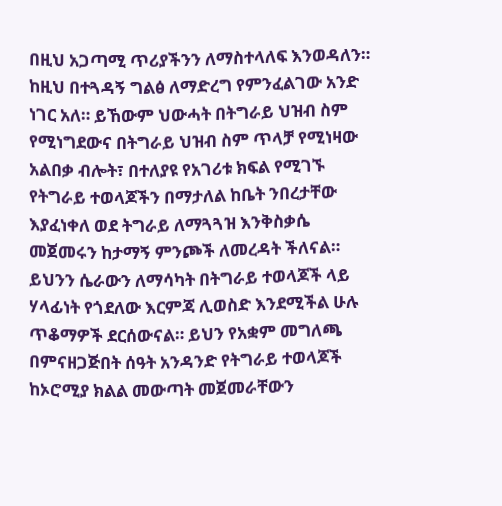በዚህ አጋጣሚ ጥሪያችንን ለማስተላለፍ እንወዳለን።
ከዚህ በተጓዳኝ ግልፅ ለማድረግ የምንፈልገው አንድ ነገር አለ። ይኸውም ህውሓት በትግራይ ህዝብ ስም የሚነግደውና በትግራይ ህዝብ ስም ጥላቻ የሚነዛው አልበቃ ብሎት፣ በተለያዩ የአገሪቱ ክፍል የሚገኙ የትግራይ ተወላጆችን በማታለል ከቤት ንበረታቸው እያፈነቀለ ወደ ትግራይ ለማጓጓዝ እንቅስቃሴ መጀመሩን ከታማኝ ምንጮች ለመረዳት ችለናል።
ይህንን ሴራውን ለማሳካት በትግራይ ተወላጆች ላይ ሃላፊነት የጎደለው እርምጃ ሊወስድ እንደሚችል ሁሉ ጥቆማዎች ደርሰውናል። ይህን የአቋም መግለጫ በምናዘጋጅበት ሰዓት አንዳንድ የትግራይ ተወላጆች ከኦሮሚያ ክልል መውጣት መጀመራቸውን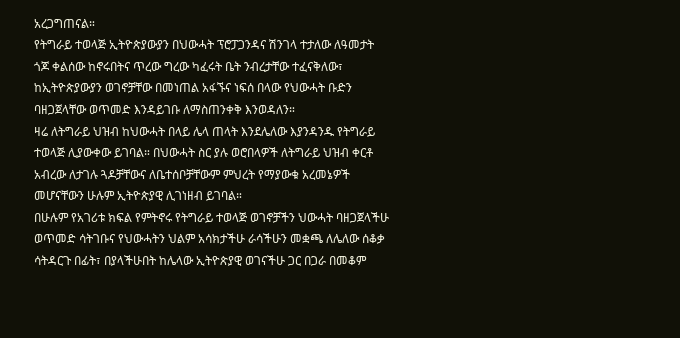አረጋግጠናል።
የትግራይ ተወላጅ ኢትዮጵያውያን በህውሓት ፕሮፓጋንዳና ሽንገላ ተታለው ለዓመታት ጎጆ ቀልሰው ከኖሩበትና ጥረው ግረው ካፈሩት ቤት ንብረታቸው ተፈናቅለው፣ ከኢትዮጵያውያን ወገኖቻቸው በመነጠል አፋኙና ነፍሰ በላው የህውሓት ቡድን ባዘጋጀላቸው ወጥመድ እንዳይገቡ ለማስጠንቀቅ እንወዳለን።
ዛሬ ለትግራይ ህዝብ ከህውሓት በላይ ሌላ ጠላት እንደሌለው እያንዳንዱ የትግራይ ተወላጅ ሊያውቀው ይገባል። በህውሓት ስር ያሉ ወሮበላዎች ለትግራይ ህዝብ ቀርቶ አብረው ለታገሉ ጓዶቻቸውና ለቤተሰቦቻቸውም ምህረት የማያውቁ አረመኔዎች መሆናቸውን ሁሉም ኢትዮጵያዊ ሊገነዘብ ይገባል።
በሁሉም የአገሪቱ ክፍል የምትኖሩ የትግራይ ተወላጅ ወገኖቻችን ህውሓት ባዘጋጀላችሁ ወጥመድ ሳትገቡና የህውሓትን ህልም አሳክታችሁ ራሳችሁን መቋጫ ለሌለው ሰቆቃ ሳትዳርጉ በፊት፣ በያላችሁበት ከሌላው ኢትዮጵያዊ ወገናችሁ ጋር በጋራ በመቆም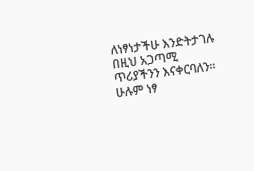ለነፃነታችሁ እንድትታገሉ በዚህ አጋጣሚ ጥሪያችንን እናቀርባለን። ሁሉም ነፃ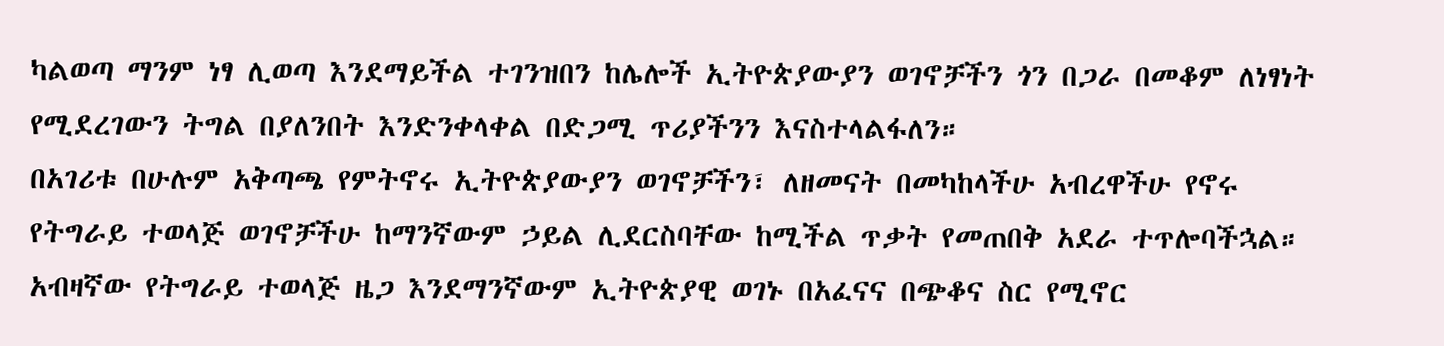ካልወጣ ማንም ነፃ ሊወጣ እንደማይችል ተገንዝበን ከሌሎች ኢትዮጵያውያን ወገኖቻችን ጎን በጋራ በመቆም ለነፃነት የሚደረገውን ትግል በያለንበት እንድንቀላቀል በድጋሚ ጥሪያችንን እናስተላልፋለን።
በአገሪቱ በሁሉም አቅጣጫ የምትኖሩ ኢትዮጵያውያን ወገኖቻችን፣ ለዘመናት በመካከላችሁ አብረዋችሁ የኖሩ የትግራይ ተወላጅ ወገኖቻችሁ ከማንኛውም ኃይል ሊደርስባቸው ከሚችል ጥቃት የመጠበቅ አደራ ተጥሎባችኋል።
አብዛኛው የትግራይ ተወላጅ ዜጋ እንደማንኛውም ኢትዮጵያዊ ወገኑ በአፈናና በጭቆና ስር የሚኖር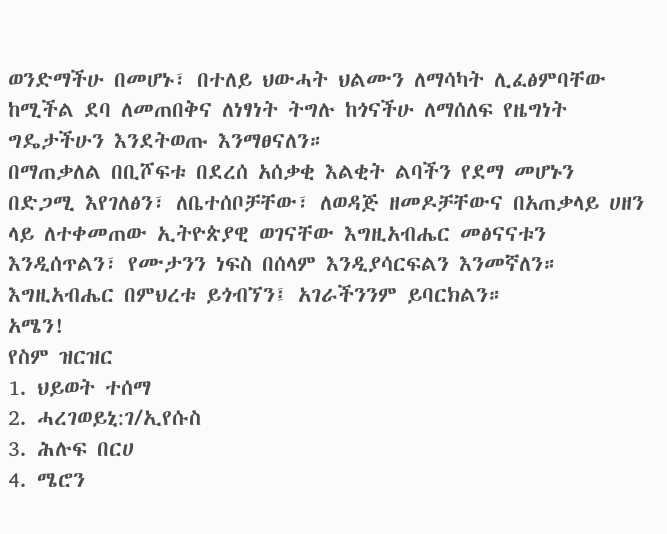ወንድማችሁ በመሆኑ፣ በተለይ ህውሓት ህልሙን ለማሳካት ሊፈፅምባቸው ከሚችል ደባ ለመጠበቅና ለነፃነት ትግሉ ከጎናችሁ ለማሰለፍ የዜግነት ግዴታችሁን እንደትወጡ እንማፀናለን።
በማጠቃለል በቢሾፍቱ በደረሰ አሰቃቂ እልቂት ልባችን የደማ መሆኑን በድጋሚ እየገለፅን፣ ለቤተሰቦቻቸው፣ ለወዳጅ ዘመዶቻቸውና በአጠቃላይ ሀዘን ላይ ለተቀመጠው ኢትዮጵያዊ ወገናቸው እግዚአብሔር መፅናናቱን እንዲሰጥልን፣ የሙታንን ነፍስ በሰላም እንዲያሳርፍልን እንመኛለን።
እግዚአብሔር በምህረቱ ይጎብኘን፤ አገራችንንም ይባርክልን።
አሜን!
የስም ዝርዝር
1. ህይወት ተሰማ
2. ሓረገወይኒ:ገ/ኢየሱስ
3. ሕሉፍ በርሀ
4. ሜሮን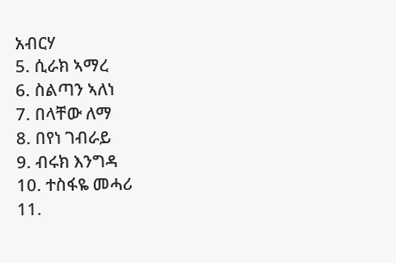አብርሃ
5. ሲራክ ኣማረ
6. ስልጣን ኣለነ
7. በላቸው ለማ
8. በየነ ገብራይ
9. ብሩክ እንግዳ
10. ተስፋዬ መሓሪ
11.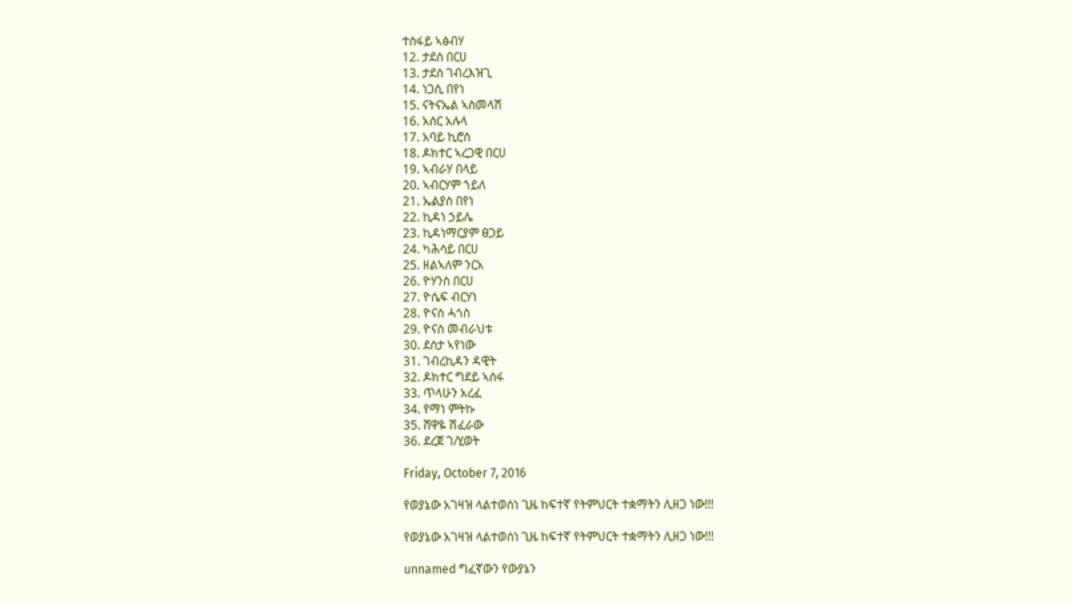ተስፋይ ኣፅብሃ
12. ታደሰ በርሀ
13. ታደሰ ገብረእዝጊ
14. ነጋሲ በየነ
15. ናትናኤል ኣስመላሽ
16. አሰር አሉላ
17. አባይ ኪሮስ
18. ዶክተር ኣረጋዊ በርሀ
19. ኣብራሃ በላይ
20. ኣብርሃም ኀይለ
21. ኤልያስ በየነ
22. ኪዳነ ኃይሌ
23. ኪዳነማርያም ፀጋይ
24. ካሕሳይ በርሀ
25. ዘልኣለም ንርአ
26. ዮሃንስ በርሀ
27. ዮሴፍ ብርሃነ
28. ዮናስ ሓጎስ
29. ዮናስ መብራህቱ
30. ደስታ ኣየነው
31. ገብረኪዳን ዳዊት
32. ዶክተር ግደይ ኣሰፋ
33. ጥላሁን አረፈ
34. የማነ ምትኩ
35. ሸዋዬ ሽፈራው
36. ደረጀ ገ/ሂወት

Friday, October 7, 2016

የወያኔው አገዛዝ ላልተወሰነ ጊዜ ከፍተኛ የትምህርት ተቋማትን ሊዘጋ ነው!!!

የወያኔው አገዛዝ ላልተወሰነ ጊዜ ከፍተኛ የትምህርት ተቋማትን ሊዘጋ ነው!!!

unnamed ግፈኛውን የውያኔን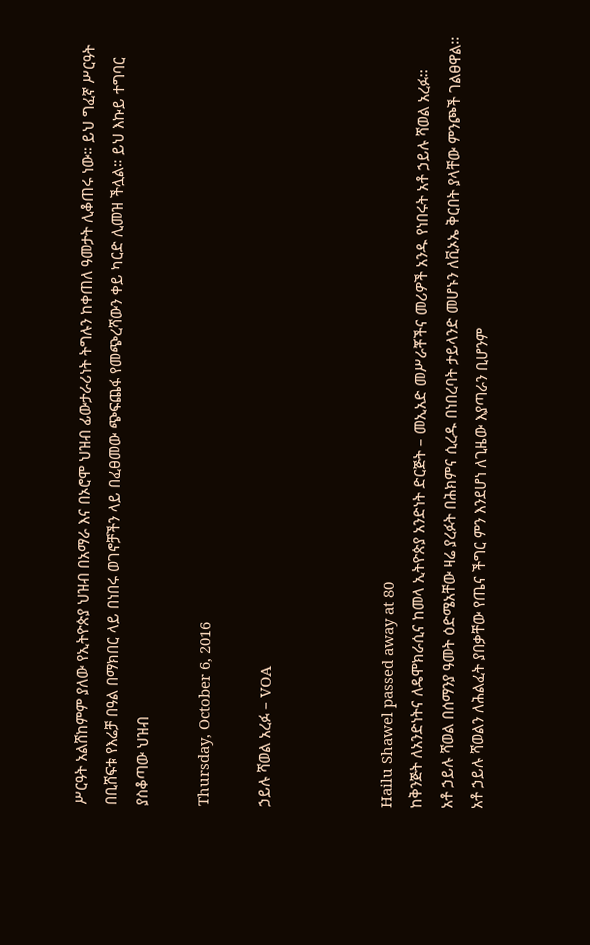ሥርዓት አልሸከምም ያለው የኢትዮጵያ ህዝብ በአማራ እና በኦሮሞ ህዝብ ፊውታራሪነት ትግሉን ከቀጠለ ዓመታት ሊቆጠሩ ነው። ይህ ግፈኛ ሥርዓት በቢሸፍቱ የእሬቻ በዓል በማክበር ላይ በነበሩ ወገኖቻችን ላይ በፈፀመው ጭፍጨፋ የመጭረሻውን ቀይ ካርድ ሊመዝ ችሏል። ይህ እኩይ ተግባር ያስቆጣው ህዝብ

Thursday, October 6, 2016

ኃይሉ ሻወል አረፉ – VOA



Hailu Shawel passed away at 80
ከቅንጅት ለአንድነትና ለዴሞክራሲና ከመላ ኢትዮጵያ አንድነት ድርጅት – መኢአድ መሥራቾችና መሪዎች አንዱ የነበሩት አቶ ኃይሉ ሻወል አረፉ፡፡
አቶ ኃይሉ ሻወል በሰማንያ ዓመት ዕድሜአቸው ዛሬ ያረፉት በሕክምና ሲረዱ በነበረባት ታይላንድ መሆኑን ለቪኦኤ ቅርበት ያላቸው ምንጮች ገልፀዋል፡፡
አቶ ኃይሉ ሻወልን ለሕልፈት ያበቃቸው የጤና ችግር ምን እንደሆነ ለጊዜው እያጣራን ቢሆንም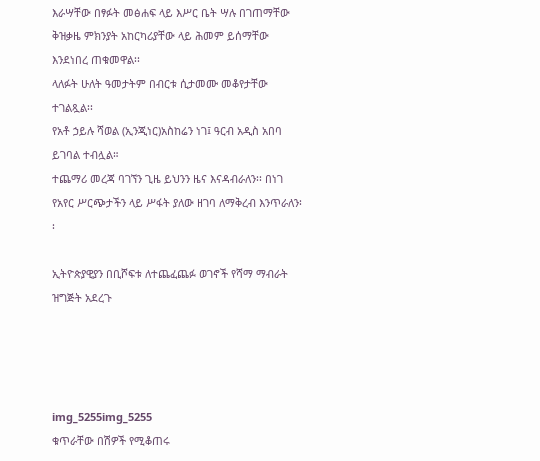እራሣቸው በፃፉት መፅሐፍ ላይ እሥር ቤት ሣሉ በገጠማቸው ቅዝቃዜ ምክንያት አከርካሪያቸው ላይ ሕመም ይሰማቸው እንደነበረ ጠቁመዋል፡፡
ላለፉት ሁለት ዓመታትም በብርቱ ሲታመሙ መቆየታቸው ተገልጿል፡፡
የአቶ ኃይሉ ሻወል (ኢንጂነር)አስከሬን ነገ፤ ዓርብ አዲስ አበባ ይገባል ተብሏል።
ተጨማሪ መረጃ ባገኘን ጊዜ ይህንን ዜና እናዳብራለን፡፡ በነገ የአየር ሥርጭታችን ላይ ሥፋት ያለው ዘገባ ለማቅረብ እንጥራለን፡፡

ኢትዮጵያዊያን በቢሾፍቱ ለተጨፈጨፉ ወገኖች የሻማ ማብራት ዝግጅት አደረጉ




img_5255img_5255
ቁጥራቸው በሽዎች የሚቆጠሩ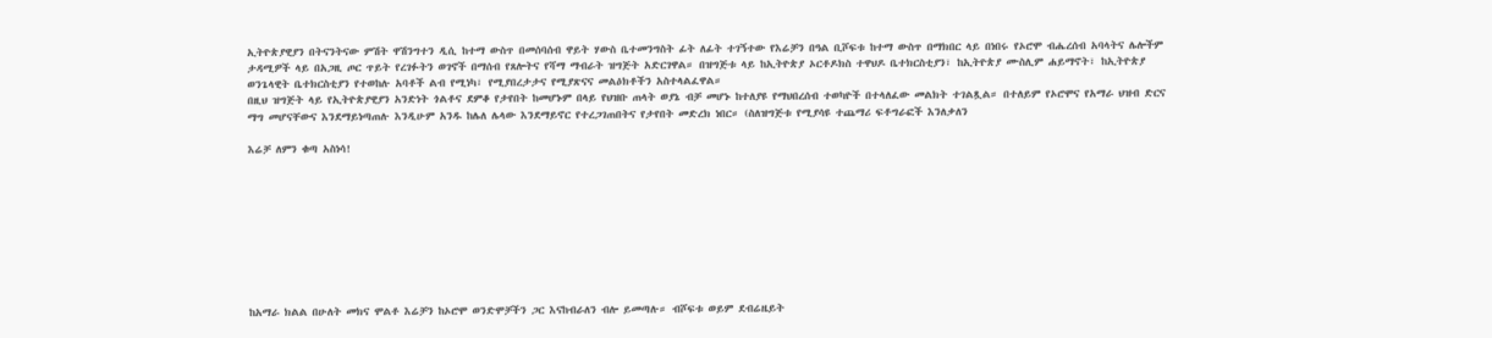ኢትዮጵያዊያን በትናንትናው ምሽት ዋሽንግተን ዲሲ ከተማ ውስጥ በመሰባሰብ ዋይት ሃውስ ቤተመንግስት ፊት ለፊት ተገኝተው የእሬቻን በዓል ቢሾፍቱ ከተማ ውስጥ በማክበር ላይ በነበሩ የኦሮሞ ብሔረሰብ አባላትና ሌሎችም ታዳሚዎች ላይ በአጋዚ ጦር ጥይት የረገፉትን ወገኖች በማሰብ የጸሎትና የሻማ ማብራት ዝግጅት አድርገዋል። በዝግጅቱ ላይ ከኢትዮጵያ ኦርቶዶክስ ተዋህዶ ቤተክርስቲያን፣ ከኢትዮጵያ ሙስሊም ሐይማኖት፣ ከኢትዮጵያ ወንጌላዊት ቤተክርስቲያን የተወከሉ አባቶች ልብ የሚነካ፣ የሚያበረታታና የሚያጽናና መልዕክቶችን አስተላልፈዋል።
በዚህ ዝግጅት ላይ የኢትዮጵያዊያን አንድነት ጎልቶና ደምቆ የታየበት ከመሆኑም በላይ የህዝቡ ጠላት ወያኔ ብቻ መሆኑ ከተለያዩ የማህበረሰብ ተወካዮች በተላለፈው መልክት ተገልጿል። በተለይም የኦሮሞና የአማራ ህዝብ ድርና ማግ መሆናቸውና እንደማይነጣጠሉ እንዲሁም አንዱ ከሌለ ሌላው እንደማይኖር የተረጋገጠበትና የታየበት መድረክ ነበር። (ስለዝግጅቱ የሚያሳዩ ተጨማሪ ፍቶግራፎች እንለቃለን

እሬቻ ለምን ቁጣ አስነሳ!









ከአማራ ክልል በሁለት መክና ሞልቶ እሬቻን ከኦሮሞ ወንድሞቻችን ጋር እናከብራለን ብሎ ይመጣሉ። ብሾፍቱ ወይም ደብሬዜይት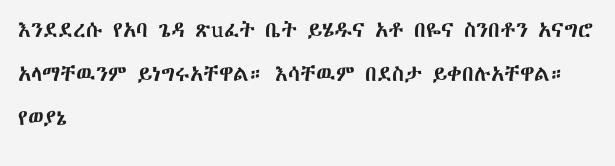እንደደረሱ የአባ ጌዳ ጽuፈት ቤት ይሄዱና አቶ በዬና ስንበቶን አናግሮ አላማቸዉንም ይነግሩአቸዋል። እሳቸዉም በደስታ ይቀበሉአቸዋል።
የወያኔ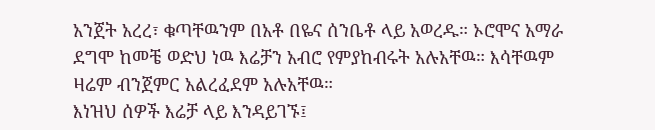አንጀት አረረ፣ ቁጣቸዉንም በአቶ በዬና ሰንቤቶ ላይ አወረዱ። ኦሮሞና አማራ ደግሞ ከመቼ ወድህ ነዉ እሬቻን አብሮ የምያከብሩት አሉአቸዉ። እሳቸዉም ዛሬም ብንጀምር አልረፈደም አሉአቸዉ።
እነዝህ ሰዎች እሬቻ ላይ እንዳይገኙ፤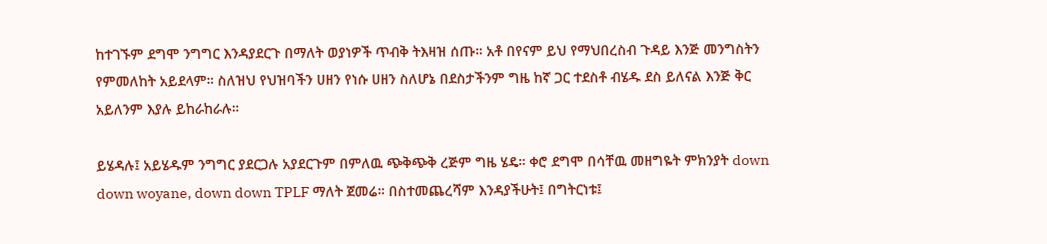ከተገኙም ደግሞ ንግግር እንዳያደርጉ በማለት ወያነዎች ጥብቅ ትእዛዝ ሰጡ። አቶ በየናም ይህ የማህበረስብ ጉዳይ እንጅ መንግስትን የምመለከት አይደላም። ስለዝህ የህዝባችን ሀዘን የነሱ ሀዘን ስለሆኔ በደስታችንም ግዜ ከኛ ጋር ተደስቶ ብሄዱ ደስ ይለናል እንጅ ቅር አይለንም እያሉ ይከራከራሉ።

ይሄዳሉ፤ አይሄዱም ንግግር ያደርጋሉ አያደርጉም በምለዉ ጭቅጭቅ ረጅም ግዜ ሄዴ። ቀሮ ደግሞ በሳቸዉ መዘግዬት ምክንያት down down woyane, down down TPLF ማለት ጀመሬ። በስተመጨረሻም እንዳያችሁት፤ በግትርነቱ፤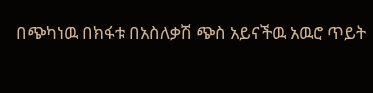በጭካነዉ በክፋቱ በአስለቃሽ ጭስ አይናችዉ አዉሮ ጥይት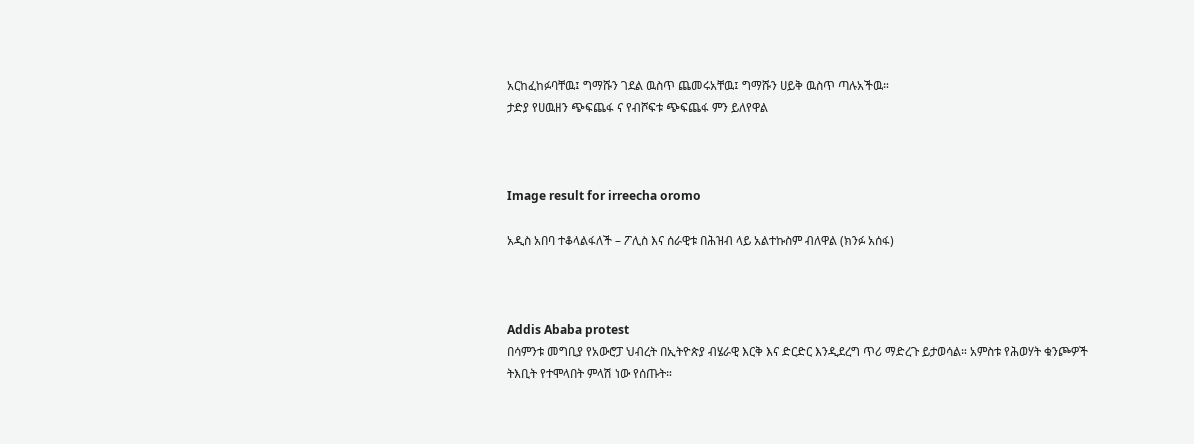አርከፈከፉባቸዉ፤ ግማሹን ገደል ዉስጥ ጨመሩአቸዉ፤ ግማሹን ሀይቅ ዉስጥ ጣሉአችዉ።
ታድያ የሀዉዘን ጭፍጨፋ ና የብሾፍቱ ጭፍጨፋ ምን ይለየዋል



Image result for irreecha oromo

አዲስ አበባ ተቆላልፋለች – ፖሊስ እና ሰራዊቱ በሕዝብ ላይ አልተኩስም ብለዋል (ክንፉ አሰፋ)



Addis Ababa protest
በሳምንቱ መግቢያ የአውሮፓ ህብረት በኢትዮጵያ ብሄራዊ እርቅ እና ድርድር እንዲደረግ ጥሪ ማድረጉ ይታወሳል። አምስቱ የሕወሃት ቁንጮዎች ትእቢት የተሞላበት ምላሽ ነው የሰጡት።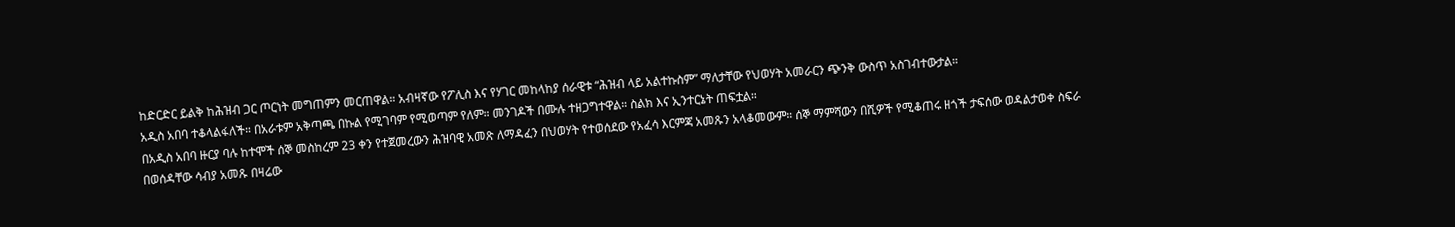ከድርድር ይልቅ ከሕዝብ ጋር ጦርነት መግጠምን መርጠዋል። አብዛኛው የፖሊስ እና የሃገር መከላከያ ሰራዊቱ “ሕዝብ ላይ አልተኩስም” ማለታቸው የህወሃት አመራርን ጭንቅ ውስጥ አስገብተውታል።
አዲስ አበባ ተቆላልፋለች። በአራቱም አቅጣጫ በኩል የሚገባም የሚወጣም የለም። መንገዶች በሙሉ ተዘጋግተዋል። ስልክ እና ኢንተርኔት ጠፍቷል።
በአዲስ አበባ ዙርያ ባሉ ከተሞች ሰኞ መስከረም 23 ቀን የተጀመረውን ሕዝባዊ አመጽ ለማዳፈን በህወሃት የተወሰደው የአፈሳ እርምጃ አመጹን አላቆመውም። ሰኞ ማምሻውን በሺዎች የሚቆጠሩ ዘጎች ታፍሰው ወዳልታወቀ ስፍራ በወሰዳቸው ሳብያ አመጹ በዛሬው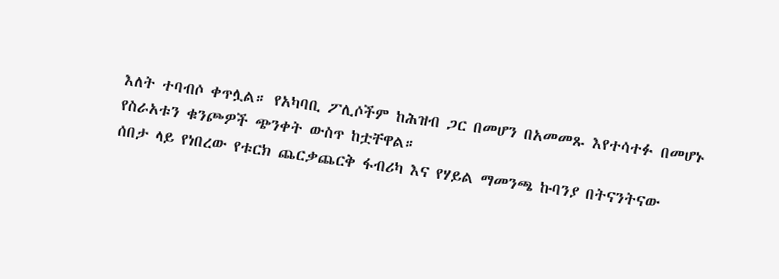እለት ተባብሶ ቀጥሏል። የአካባቢ ፖሊሶችም ከሕዝብ ጋር በመሆን በአመመጹ እየተሳተፉ በመሆኑ የስራአቱን ቁንጮዎች ጭንቀት ውስጥ ከቷቸዋል።
ሰበታ ላይ የነበረው የቱርክ ጨርቃጨርቅ ፋብሪካ እና የሃይል ማመንጫ ኩባንያ በትናንትናው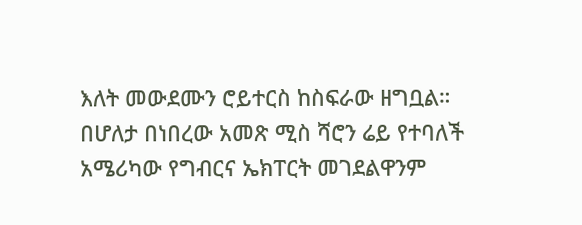እለት መውደሙን ሮይተርስ ከስፍራው ዘግቧል። በሆለታ በነበረው አመጽ ሚስ ሻሮን ሬይ የተባለች አሜሪካው የግብርና ኤክፐርት መገደልዋንም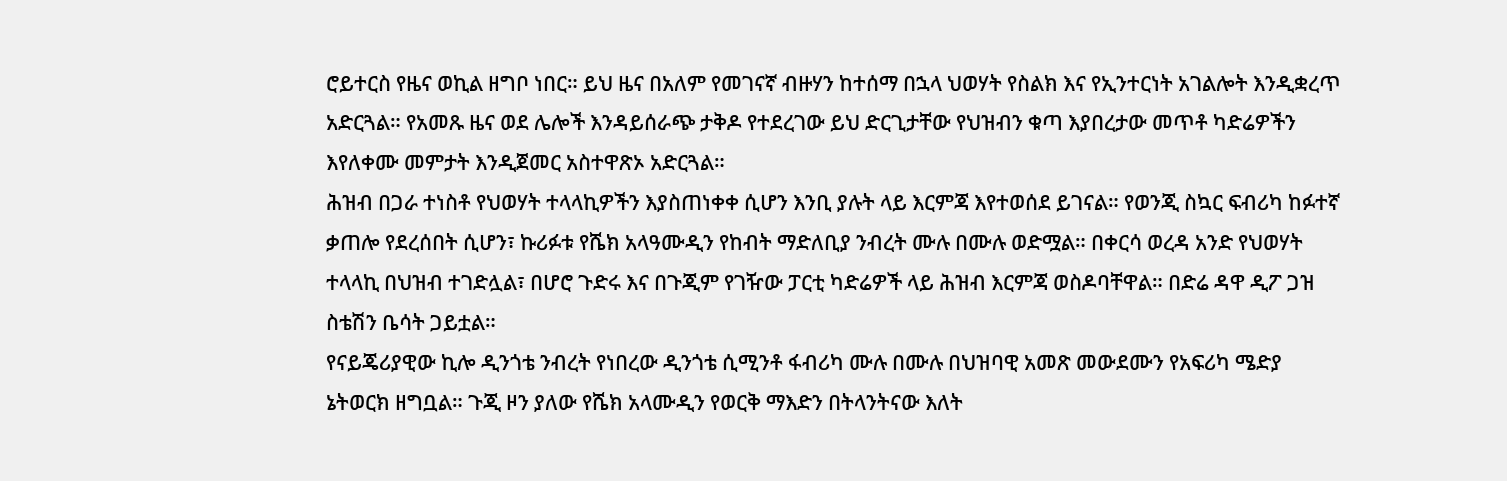ሮይተርስ የዜና ወኪል ዘግቦ ነበር። ይህ ዜና በአለም የመገናኛ ብዙሃን ከተሰማ በኋላ ህወሃት የስልክ እና የኢንተርነት አገልሎት እንዲቋረጥ አድርጓል። የአመጹ ዜና ወደ ሌሎች እንዳይሰራጭ ታቅዶ የተደረገው ይህ ድርጊታቸው የህዝብን ቁጣ እያበረታው መጥቶ ካድሬዎችን እየለቀሙ መምታት እንዲጀመር አስተዋጽኦ አድርጓል።
ሕዝብ በጋራ ተነስቶ የህወሃት ተላላኪዎችን እያስጠነቀቀ ሲሆን እንቢ ያሉት ላይ እርምጃ እየተወሰደ ይገናል። የወንጂ ስኳር ፍብሪካ ከፉተኛ ቃጠሎ የደረሰበት ሲሆን፣ ኩሪፉቱ የሼክ አላዓሙዲን የከብት ማድለቢያ ንብረት ሙሉ በሙሉ ወድሟል። በቀርሳ ወረዳ አንድ የህወሃት ተላላኪ በህዝብ ተገድሏል፣ በሆሮ ጉድሩ እና በጉጂም የገዥው ፓርቲ ካድሬዎች ላይ ሕዝብ እርምጃ ወስዶባቸዋል። በድሬ ዳዋ ዲፖ ጋዝ ስቴሽን ቤሳት ጋይቷል።
የናይጄሪያዊው ኪሎ ዲንጎቴ ንብረት የነበረው ዲንጎቴ ሲሚንቶ ፋብሪካ ሙሉ በሙሉ በህዝባዊ አመጽ መውደሙን የአፍሪካ ሜድያ ኔትወርክ ዘግቧል። ጉጂ ዞን ያለው የሼክ አላሙዲን የወርቅ ማእድን በትላንትናው እለት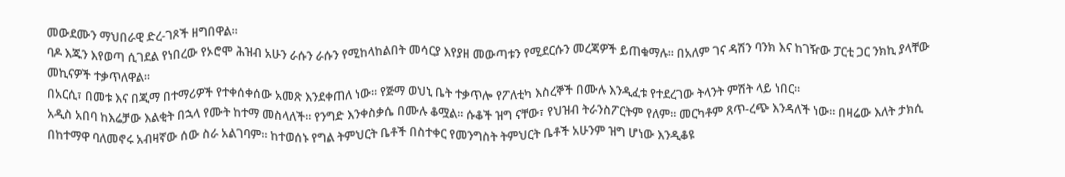መውደሙን ማህበራዊ ድረ-ገጾች ዘግበዋል።
ባዶ እጁን እየወጣ ሲገደል የነበረው የኦሮሞ ሕዝብ አሁን ራሱን ራሱን የሚከላከልበት መሳርያ እየያዘ መውጣቱን የሚደርሱን መረጃዎች ይጠቁማሉ። በአለም ገና ዳሽን ባንክ እና ከገዥው ፓርቲ ጋር ንክኪ ያላቸው መኪናዎች ተቃጥለዋል።
በአርሲ፣ በመቱ እና በጂማ በተማሪዎች የተቀሰቀሰው አመጽ እንደቀጠለ ነው። የጅማ ወህኒ ቤት ተቃጥሎ የፖለቲካ እስረኞች በሙሉ እንዲፈቱ የተደረገው ትላንት ምሽት ላይ ነበር።
አዲስ አበባ ከእሬቻው እልቂት በኋላ የሙት ከተማ መስላለች። የንግድ እንቀስቃሴ በሙሉ ቆሟል። ሱቆች ዝግ ናቸው፣ የህዝብ ትራንስፖርትም የለም። መርካቶም ጸጥ-ረጭ እንዳለች ነው። በዛሬው እለት ታክሲ በከተማዋ ባለመኖሩ አብዛኛው ሰው ስራ አልገባም። ከተወሰኑ የግል ትምህርት ቤቶች በስተቀር የመንግስት ትምህርት ቤቶች አሁንም ዝግ ሆነው እንዲቆዩ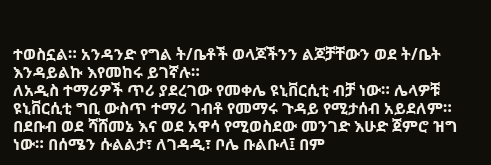ተወስኗል። አንዳንድ የግል ት/ቤቶች ወላጆችንን ልጆቻቸውን ወደ ት/ቤት እንዳይልኩ እየመከሩ ይገኛሉ።
ለአዲስ ተማሪዎች ጥሪ ያደረገው የመቀሌ ዩኒቨርሲቲ ብቻ ነው። ሌላዎቹ ዩኒቨርሲቲ ግቢ ውስጥ ተማሪ ገብቶ የመማሩ ጉዳይ የሚታሰብ አይደለም።
በደቡብ ወደ ሻሸመኔ እና ወደ አዋሳ የሚወስደው መንገድ እሁድ ጀምሮ ዝግ ነው። በሰሜን ሱልልታ፣ ለገዳዲ፣ ቦሌ ቡልቡላ፤ በም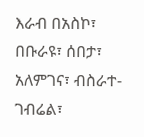እራብ በአስኮ፣ በቡራዩ፣ ሰበታ፣ አለምገና፣ ብስራተ-ገብሬል፣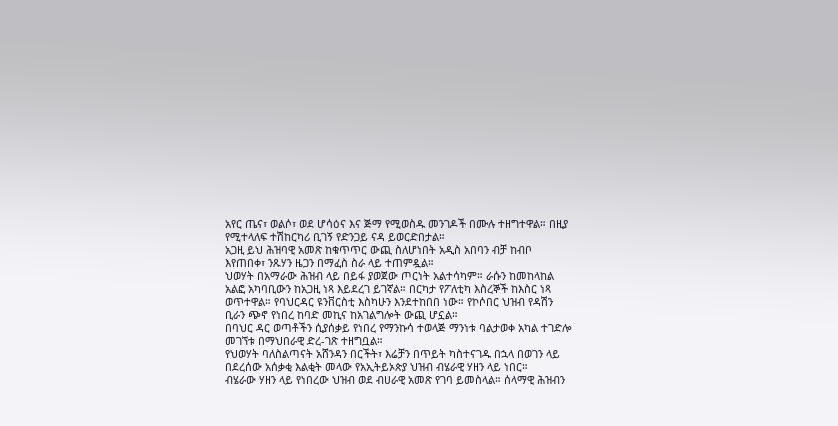አየር ጤና፣ ወልሶ፣ ወደ ሆሳዕና እና ጅማ የሚወስዱ መንገዶች በሙሉ ተዘግተዋል። በዚያ የሚተላለፍ ተሽከርካሪ ቢገኝ የድንጋይ ናዳ ይወርድበታል።
አጋዚ ይህ ሕዝባዊ አመጽ ከቁጥጥር ውጪ ስለሆነበት አዲስ አበባን ብቻ ከብቦ እየጠበቀ፣ ንጹሃን ዜጋን በማፈስ ስራ ላይ ተጠምዷል።
ህወሃት በአማራው ሕዝብ ላይ በይፋ ያወጀው ጦርነት አልተሳካም። ራሱን ከመከላከል አልፎ አካባቢውን ከአጋዚ ነጻ እይደረገ ይገኛል። በርካታ የፖለቲካ እስረኞች ከእስር ነጻ ወጥተዋል። የባህርዳር ዩንቨርስቲ እስካሁን እንደተከበበ ነው። የኮሶበር ህዝብ የዳሽን ቢራን ጭኖ የነበረ ከባድ መኪና ከአገልግሎት ውጪ ሆኗል።
በባህር ዳር ወጣቶችን ሲያሰቃይ የነበረ የማንኩሳ ተወላጅ ማንነቱ ባልታወቀ አካል ተገድሎ መገኘቱ በማህበራዊ ድረ-ገጽ ተዘግቧል።
የህወሃት ባለስልጣናት አሸንዳን በርችት፣ እሬቻን በጥይት ካስተናገዱ በኋላ በወገን ላይ በደረሰው አሰቃቂ እልቂት መላው የአኢትይኦጵያ ህዝብ ብሄራዊ ሃዘን ላይ ነበር።
ብሄራው ሃዘን ላይ የነበረው ህዝብ ወደ ብሀራዊ አመጽ የገባ ይመስላል። ሰላማዊ ሕዝብን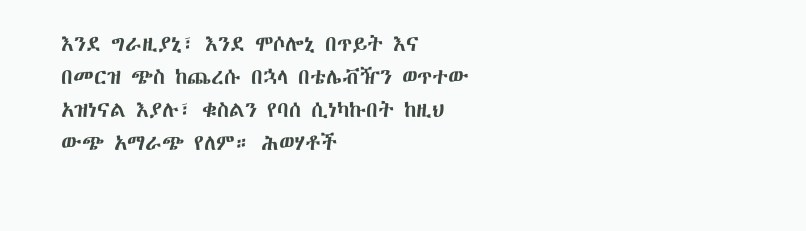እንደ ግራዚያኒ፣ እንደ ሞሶሎኒ በጥይት እና በመርዝ ጭስ ከጨረሱ በኋላ በቴሌቭዥን ወጥተው አዝነናል እያሉ፣ ቁስልን የባሰ ሲነካኩበት ከዚህ ውጭ አማራጭ የለም። ሕወሃቶች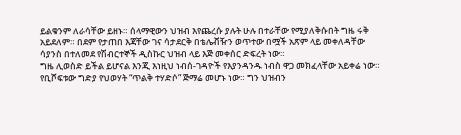ይልቁንም ለራሳቸው ይዘኑ። ሰላማዊውን ህዝብ እየጨረሱ ያሉት ሁሉ በተራቸው የሚያለቅሱበት ግዜ ሩቅ አይደለም። በደም የታጠበ እጃቸው ገና ሳታደርቅ በቴሌቭዥን ወጥተው በሟች አጽም ላይ መቀለዳቸው ሳያንስ በተለመደ የሽብርተኞች ዲስኩር ህዝብ ላይ እጅ መቀሰር ድፍረት ነው።
ግዜ ሊወስድ ይችል ይሆናል እንጂ እነዚህ ነብሰ-ገዳዮች የእያንዳንዱ ነብስ ዋጋ መክፈላቸው አይቀሬ ነው።
የቢሾፍቱው ግድያ የህወሃት “ጥልቅ ተሃድሶ” ጅማሬ መሆኑ ነው። ግን ህዝብን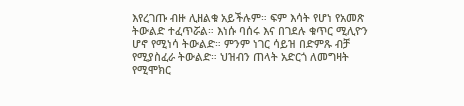እየረገጡ ብዙ ሊዘልቁ አይችሉም። ፍም እሳት የሆነ የአመጽ ትውልድ ተፈጥሯል። እነሱ ባሰሩ እና በገደሉ ቁጥር ሚሊዮን ሆኖ የሚነሳ ትውልድ። ምንም ነገር ሳይዝ በድምጹ ብቻ የሚያስፈራ ትውልድ። ህዝብን ጠላት አድርጎ ለመግዛት የሚሞክር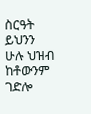ስርዓት ይህንን ሁሉ ህዝብ ከቶውንም ገድሎ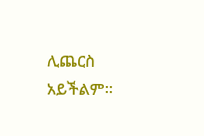ሊጨርስ አይችልም።